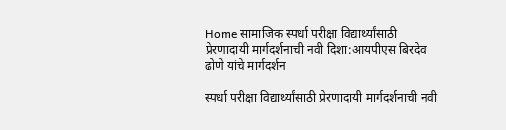Home सामाजिक स्पर्धा परीक्षा विद्यार्थ्यांसाठी प्रेरणादायी मार्गदर्शनाची नवी दिशा:आयपीएस बिरदेव ढोणे यांचे मार्गदर्शन

स्पर्धा परीक्षा विद्यार्थ्यांसाठी प्रेरणादायी मार्गदर्शनाची नवी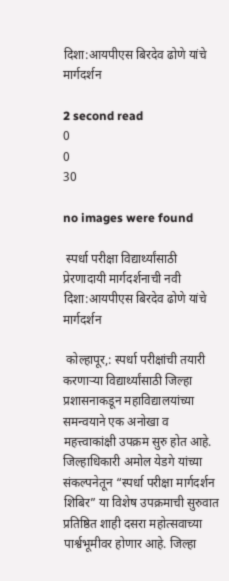दिशा:आयपीएस बिरदेव ढोणे यांचे मार्गदर्शन

2 second read
0
0
30

no images were found

 स्पर्धा परीक्षा विद्यार्थ्यांसाठी प्रेरणादायी मार्गदर्शनाची नवी दिशा:आयपीएस बिरदेव ढोणे यांचे मार्गदर्शन

 कोल्हापूर,: स्पर्धा परीक्षांची तयारी करणाऱ्या विद्यार्थ्यांसाठी जिल्हा प्रशासनाकडून महाविद्यालयांच्या समन्वयाने एक अनोखा व महत्त्वाकांक्षी उपक्रम सुरु होत आहे. जिल्हाधिकारी अमोल येडगे यांच्या संकल्पनेतून “स्पर्धा परीक्षा मार्गदर्शन शिबिर” या विशेष उपक्रमाची सुरुवात प्रतिष्ठित शाही दसरा महोत्सवाच्या पार्श्वभूमीवर होणार आहे. जिल्हा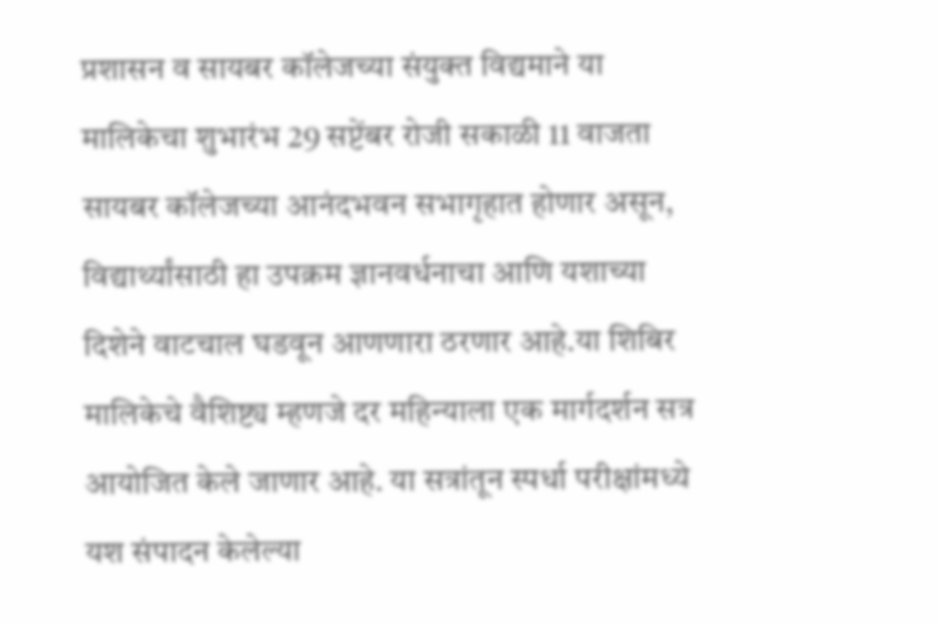प्रशासन व सायबर कॉलेजच्या संयुक्त विद्यमाने या मालिकेचा शुभारंभ 29 सप्टेंबर रोजी सकाळी 11 वाजता सायबर कॉलेजच्या आनंदभवन सभागृहात होणार असून, विद्यार्थ्यांसाठी हा उपक्रम ज्ञानवर्धनाचा आणि यशाच्या दिशेने वाटचाल घडवून आणणारा ठरणार आहे.या शिबिर मालिकेचे वैशिष्ट्य म्हणजे दर महिन्याला एक मार्गदर्शन सत्र आयोजित केले जाणार आहे. या सत्रांतून स्पर्धा परीक्षांमध्ये यश संपादन केलेल्या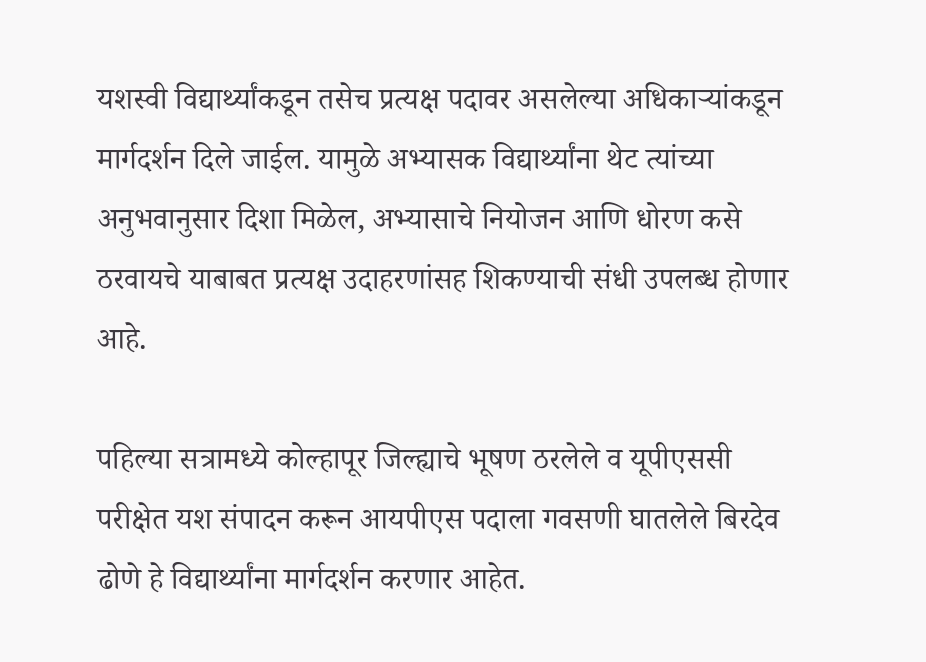यशस्वी विद्यार्थ्यांकडून तसेच प्रत्यक्ष पदावर असलेल्या अधिकाऱ्यांकडून मार्गदर्शन दिले जाईल. यामुळे अभ्यासक विद्यार्थ्यांना थेट त्यांच्या अनुभवानुसार दिशा मिळेल, अभ्यासाचे नियोजन आणि धोरण कसे ठरवायचे याबाबत प्रत्यक्ष उदाहरणांसह शिकण्याची संधी उपलब्ध होणार आहे.

पहिल्या सत्रामध्ये कोल्हापूर जिल्ह्याचे भूषण ठरलेले व यूपीएससी परीक्षेत यश संपादन करून आयपीएस पदाला गवसणी घातलेले बिरदेव ढोणे हे विद्यार्थ्यांना मार्गदर्शन करणार आहेत.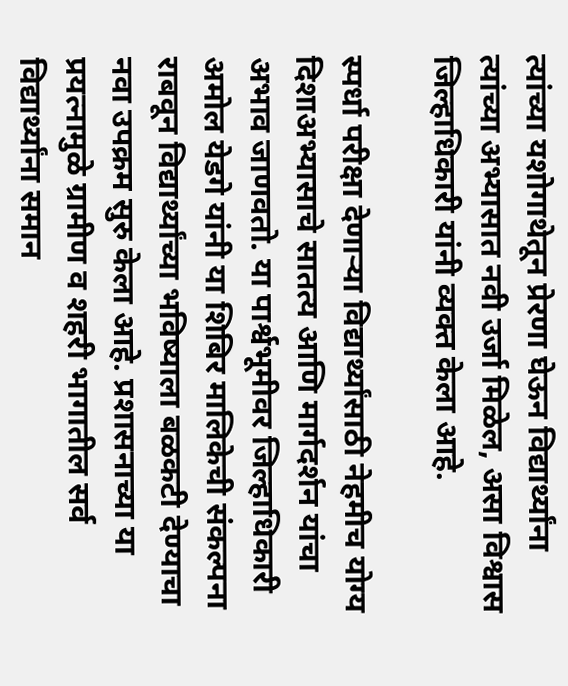त्यांच्या यशोगाथेतून प्रेरणा घेऊन विद्यार्थ्यांना त्यांच्या अभ्यासात नवी उर्जा मिळेल, असा विश्वास जिल्हाधिकारी यांनी व्यक्त केला आहे.

स्पर्धा परीक्षा देणाऱ्या विद्यार्थ्यांसाठी नेहमीच योग्य दिशाअभ्यासाचे सातत्य आणि मार्गदर्शन यांचा अभाव जाणवतो. या पार्श्वभूमीवर जिल्हाधिकारी अमोल येडगे यांनी या शिबिर मालिकेची संकल्पना राबवून विद्यार्थ्यांच्या भविष्याला बळकटी देण्याचा नवा उपक्रम सुरु केला आहे. प्रशासनाच्या या प्रयत्नामुळे ग्रामीण व शहरी भागातील सर्व विद्यार्थ्यांना समान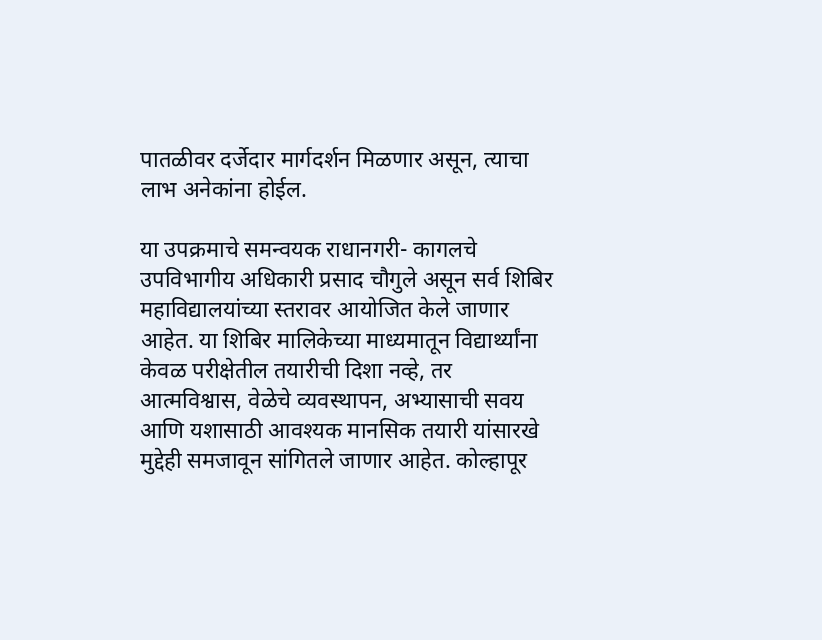पातळीवर दर्जेदार मार्गदर्शन मिळणार असून, त्याचा लाभ अनेकांना होईल.

या उपक्रमाचे समन्वयक राधानगरी- कागलचे उपविभागीय अधिकारी प्रसाद चौगुले असून सर्व शिबिर महाविद्यालयांच्या स्तरावर आयोजित केले जाणार आहेत. या शिबिर मालिकेच्या माध्यमातून विद्यार्थ्यांना केवळ परीक्षेतील तयारीची दिशा नव्हे, तर आत्मविश्वास, वेळेचे व्यवस्थापन, अभ्यासाची सवय आणि यशासाठी आवश्यक मानसिक तयारी यांसारखे मुद्देही समजावून सांगितले जाणार आहेत. कोल्हापूर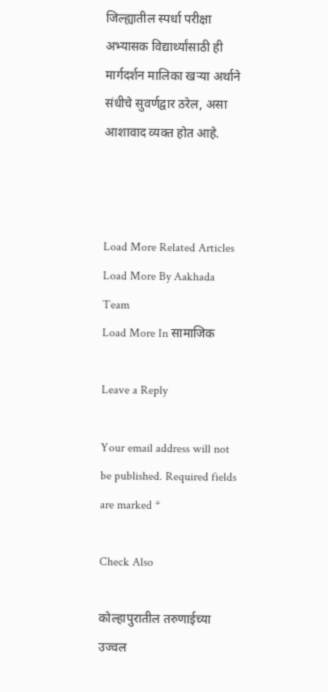जिल्ह्यातील स्पर्धा परीक्षा अभ्यासक विद्यार्थ्यांसाठी ही मार्गदर्शन मालिका खऱ्या अर्थाने संधीचे सुवर्णद्वार ठरेल, असा आशावाद व्यक्त होत आहे.



Load More Related Articles
Load More By Aakhada Team
Load More In सामाजिक

Leave a Reply

Your email address will not be published. Required fields are marked *

Check Also

कोल्हापुरातील तरुणाईच्या उज्वल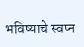भविष्याचे स्वप्न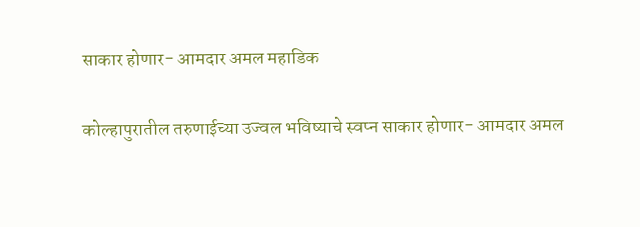साकार होणार- आमदार अमल महाडिक

कोल्हापुरातील तरुणाईच्या उज्वल भविष्याचे स्वप्न साकार होणार- आमदार अमल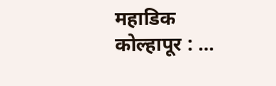महाडिक कोल्हापूर : …